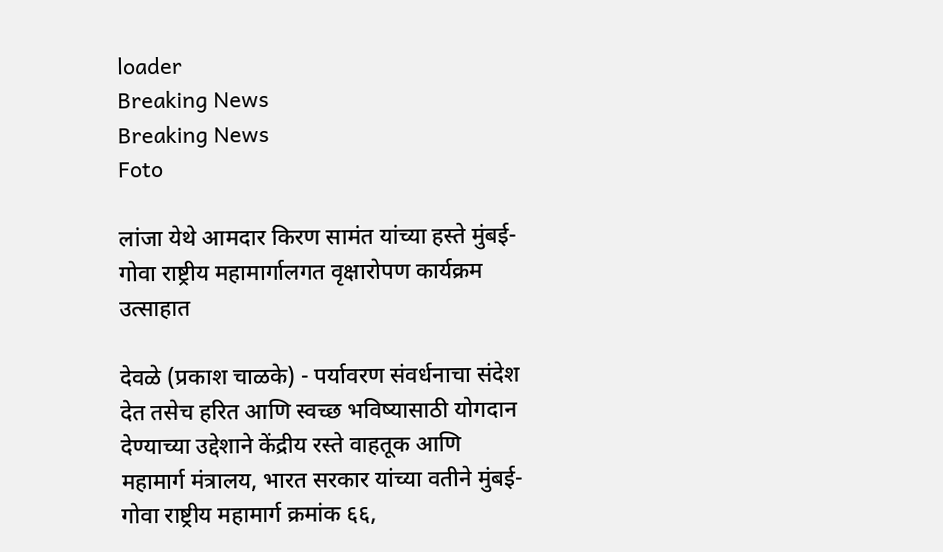loader
Breaking News
Breaking News
Foto

लांजा येथे आमदार किरण सामंत यांच्या हस्ते मुंबई-गोवा राष्ट्रीय महामार्गालगत वृक्षारोपण कार्यक्रम उत्साहात

देवळे (प्रकाश चाळके) - पर्यावरण संवर्धनाचा संदेश देत तसेच हरित आणि स्वच्छ भविष्यासाठी योगदान देण्याच्या उद्देशाने केंद्रीय रस्ते वाहतूक आणि महामार्ग मंत्रालय, भारत सरकार यांच्या वतीने मुंबई-गोवा राष्ट्रीय महामार्ग क्रमांक ६६,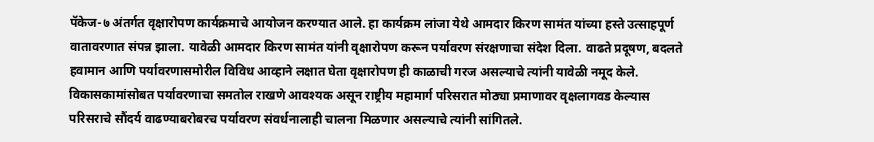पॅकेज-७ अंतर्गत वृक्षारोपण कार्यक्रमाचे आयोजन करण्यात आले. हा कार्यक्रम लांजा येथे आमदार किरण सामंत यांच्या हस्ते उत्साहपूर्ण वातावरणात संपन्न झाला. यावेळी आमदार किरण सामंत यांनी वृक्षारोपण करून पर्यावरण संरक्षणाचा संदेश दिला. वाढते प्रदूषण, बदलते हवामान आणि पर्यावरणासमोरील विविध आव्हाने लक्षात घेता वृक्षारोपण ही काळाची गरज असल्याचे त्यांनी यावेळी नमूद केले. विकासकामांसोबत पर्यावरणाचा समतोल राखणे आवश्यक असून राष्ट्रीय महामार्ग परिसरात मोठ्या प्रमाणावर वृक्षलागवड केल्यास परिसराचे सौंदर्य वाढण्याबरोबरच पर्यावरण संवर्धनालाही चालना मिळणार असल्याचे त्यांनी सांगितले.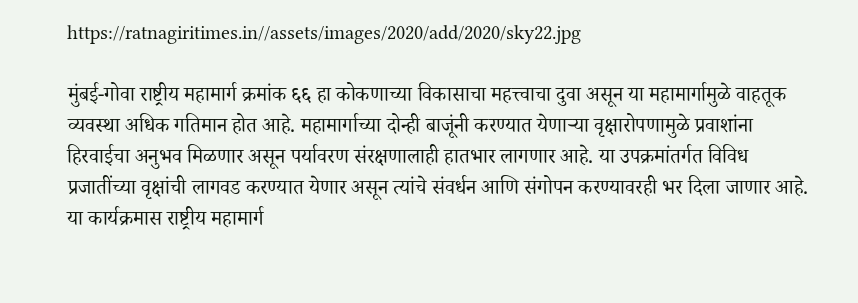https://ratnagiritimes.in//assets/images/2020/add/2020/sky22.jpg

मुंबई-गोवा राष्ट्रीय महामार्ग क्रमांक ६६ हा कोकणाच्या विकासाचा महत्त्वाचा दुवा असून या महामार्गामुळे वाहतूक व्यवस्था अधिक गतिमान होत आहे. महामार्गाच्या दोन्ही बाजूंनी करण्यात येणाऱ्या वृक्षारोपणामुळे प्रवाशांना हिरवाईचा अनुभव मिळणार असून पर्यावरण संरक्षणालाही हातभार लागणार आहे. या उपक्रमांतर्गत विविध प्रजातींच्या वृक्षांची लागवड करण्यात येणार असून त्यांचे संवर्धन आणि संगोपन करण्यावरही भर दिला जाणार आहे. या कार्यक्रमास राष्ट्रीय महामार्ग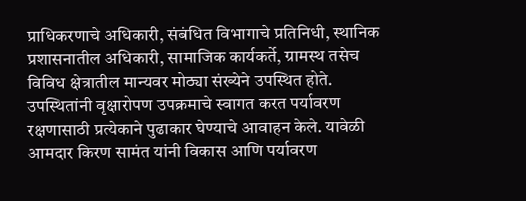प्राधिकरणाचे अधिकारी, संबंधित विभागाचे प्रतिनिधी, स्थानिक प्रशासनातील अधिकारी, सामाजिक कार्यकर्ते, ग्रामस्थ तसेच विविध क्षेत्रातील मान्यवर मोठ्या संख्येने उपस्थित होते. उपस्थितांनी वृक्षारोपण उपक्रमाचे स्वागत करत पर्यावरण रक्षणासाठी प्रत्येकाने पुढाकार घेण्याचे आवाहन केले. यावेळी आमदार किरण सामंत यांनी विकास आणि पर्यावरण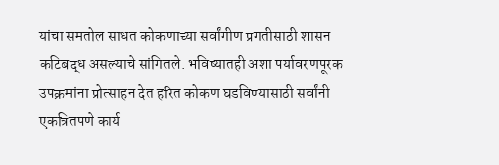यांचा समतोल साधत कोकणाच्या सर्वांगीण प्रगतीसाठी शासन कटिबद्ध असल्याचे सांगितले. भविष्यातही अशा पर्यावरणपूरक उपक्रमांना प्रोत्साहन देत हरित कोकण घडविण्यासाठी सर्वांनी एकत्रितपणे कार्य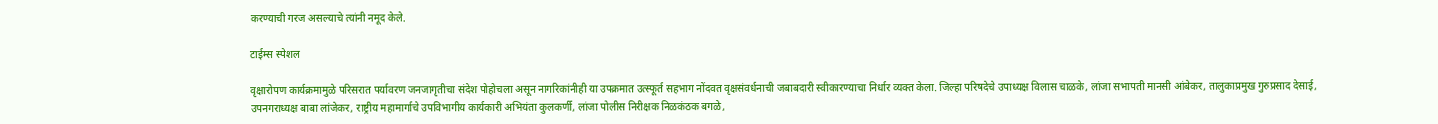करण्याची गरज असल्याचे त्यांनी नमूद केले.

टाईम्स स्पेशल

वृक्षारोपण कार्यक्रमामुळे परिसरात पर्यावरण जनजागृतीचा संदेश पोहोचला असून नागरिकांनीही या उपक्रमात उत्स्फूर्त सहभाग नोंदवत वृक्षसंवर्धनाची जबाबदारी स्वीकारण्याचा निर्धार व्यक्त केला. जिल्हा परिषदेचे उपाध्यक्ष विलास चाळके, लांजा सभापती मानसी आंबेकर, तालुकाप्रमुख गुरुप्रसाद देसाई, उपनगराध्यक्ष बाबा लांजेकर, राष्ट्रीय महामार्गाचे उपविभागीय कार्यकारी अभियंता कुलकर्णी, लांजा पोलीस निरीक्षक निळकंठक बगळे,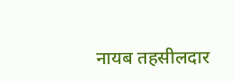नायब तहसीलदार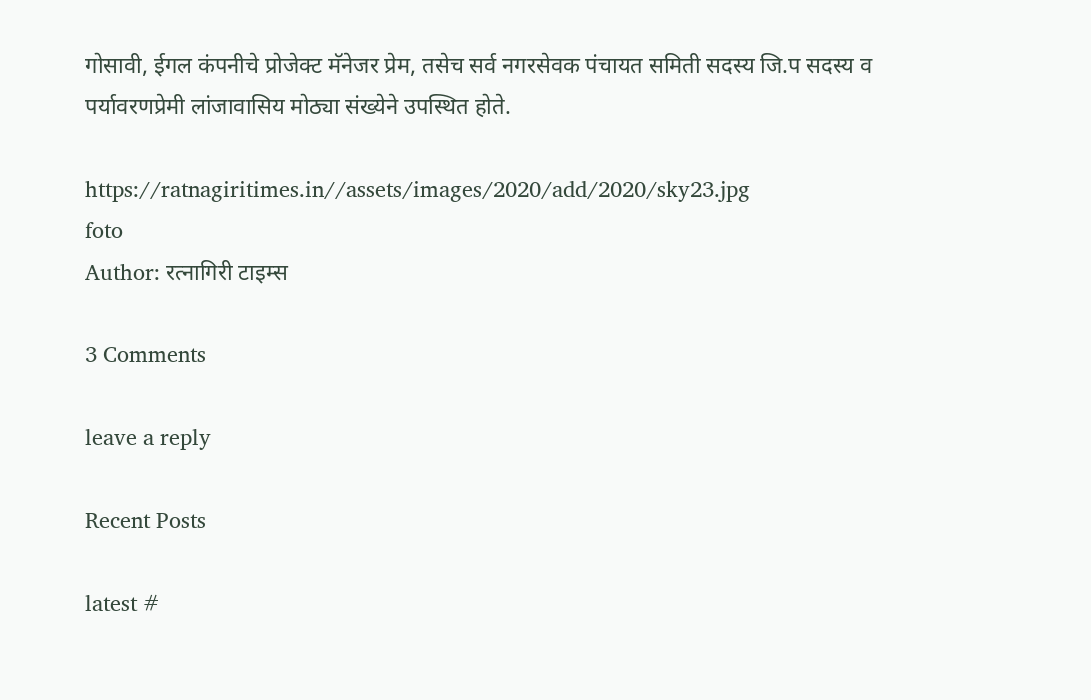गोसावी, ईगल कंपनीचे प्रोजेक्ट मॅनेजर प्रेम, तसेच सर्व नगरसेवक पंचायत समिती सदस्य जि.प सदस्य व पर्यावरणप्रेमी लांजावासिय मोठ्या संख्येने उपस्थित होते.

https://ratnagiritimes.in//assets/images/2020/add/2020/sky23.jpg
foto
Author: रत्नागिरी टाइम्स

3 Comments

leave a reply

Recent Posts

latest #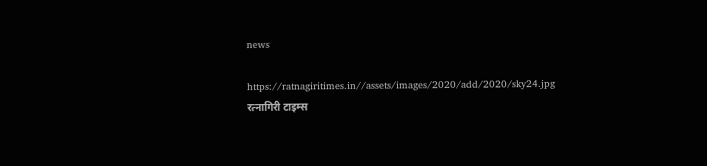news

https://ratnagiritimes.in//assets/images/2020/add/2020/sky24.jpg
रत्नागिरी टाइम्स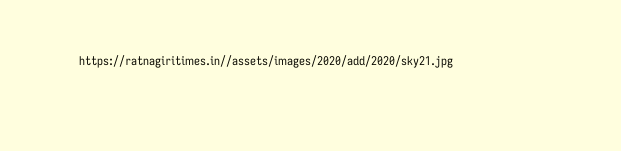https://ratnagiritimes.in//assets/images/2020/add/2020/sky21.jpg